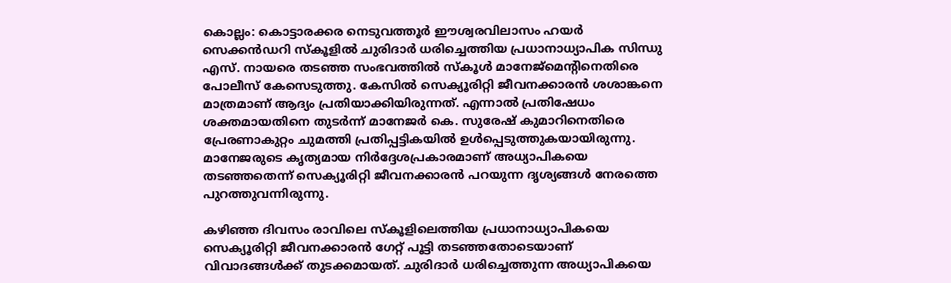കൊല്ലം: കൊട്ടാരക്കര നെടുവത്തൂർ ഈശ്വരവിലാസം ഹയർ സെക്കൻഡറി സ്കൂളിൽ ചുരിദാർ ധരിച്ചെത്തിയ പ്രധാനാധ്യാപിക സിന്ധു എസ്. നായരെ തടഞ്ഞ സംഭവത്തിൽ സ്കൂൾ മാനേജ്‌മെന്റിനെതിരെ പോലീസ് കേസെടുത്തു. കേസിൽ സെക്യൂരിറ്റി ജീവനക്കാരൻ ശശാങ്കനെ മാത്രമാണ് ആദ്യം പ്രതിയാക്കിയിരുന്നത്. എന്നാൽ പ്രതിഷേധം ശക്തമായതിനെ തുടർന്ന് മാനേജർ കെ. സുരേഷ് കുമാറിനെതിരെ പ്രേരണാകുറ്റം ചുമത്തി പ്രതിപ്പട്ടികയിൽ ഉൾപ്പെടുത്തുകയായിരുന്നു. മാനേജരുടെ കൃത്യമായ നിർദ്ദേശപ്രകാരമാണ് അധ്യാപികയെ തടഞ്ഞതെന്ന് സെക്യൂരിറ്റി ജീവനക്കാരൻ പറയുന്ന ദൃശ്യങ്ങൾ നേരത്തെ പുറത്തുവന്നിരുന്നു.

കഴിഞ്ഞ ദിവസം രാവിലെ സ്കൂളിലെത്തിയ പ്രധാനാധ്യാപികയെ സെക്യൂരിറ്റി ജീവനക്കാരൻ ഗേറ്റ് പൂട്ടി തടഞ്ഞതോടെയാണ് വിവാദങ്ങൾക്ക് തുടക്കമായത്. ചുരിദാർ ധരിച്ചെത്തുന്ന അധ്യാപികയെ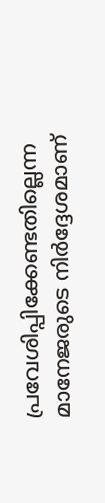പ്രവേശിപ്പിക്കേണ്ടതില്ലെന്ന മാനേജരുടെ നിർദ്ദേശമാണ്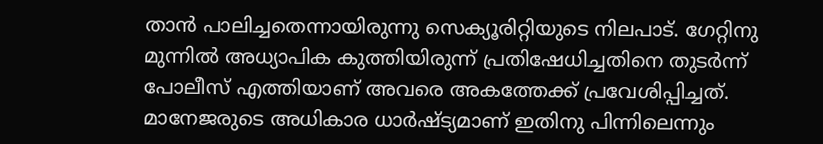താൻ പാലിച്ചതെന്നായിരുന്നു സെക്യൂരിറ്റിയുടെ നിലപാട്. ഗേറ്റിനു മുന്നിൽ അധ്യാപിക കുത്തിയിരുന്ന് പ്രതിഷേധിച്ചതിനെ തുടർന്ന് പോലീസ് എത്തിയാണ് അവരെ അകത്തേക്ക് പ്രവേശിപ്പിച്ചത്. മാനേജരുടെ അധികാര ധാർഷ്ട്യമാണ് ഇതിനു പിന്നിലെന്നും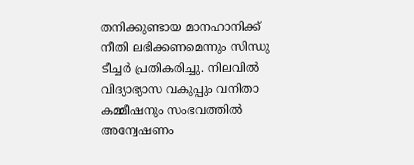തനിക്കുണ്ടായ മാനഹാനിക്ക് നീതി ലഭിക്കണമെന്നും സിന്ധു ടീച്ചർ പ്രതികരിച്ചു. നിലവിൽ വിദ്യാഭ്യാസ വകുപ്പും വനിതാ കമ്മീഷനും സംഭവത്തിൽ അന്വേഷണം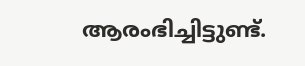ആരംഭിച്ചിട്ടുണ്ട്.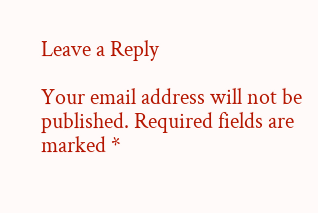Leave a Reply

Your email address will not be published. Required fields are marked *